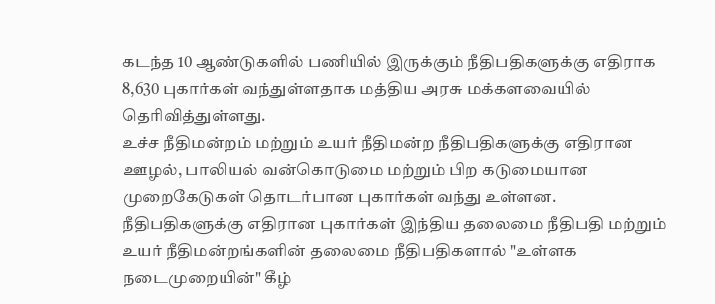கடந்த 10 ஆண்டுகளில் பணியில் இருக்கும் நீதிபதிகளுக்கு எதிராக 8,630 புகார்கள் வந்துள்ளதாக மத்திய அரசு மக்களவையில் தெரிவித்துள்ளது.
உச்ச நீதிமன்றம் மற்றும் உயர் நீதிமன்ற நீதிபதிகளுக்கு எதிரான ஊழல், பாலியல் வன்கொடுமை மற்றும் பிற கடுமையான முறைகேடுகள் தொடர்பான புகார்கள் வந்து உள்ளன.
நீதிபதிகளுக்கு எதிரான புகார்கள் இந்திய தலைமை நீதிபதி மற்றும் உயர் நீதிமன்றங்களின் தலைமை நீதிபதிகளால் "உள்ளக நடைமுறையின்" கீழ்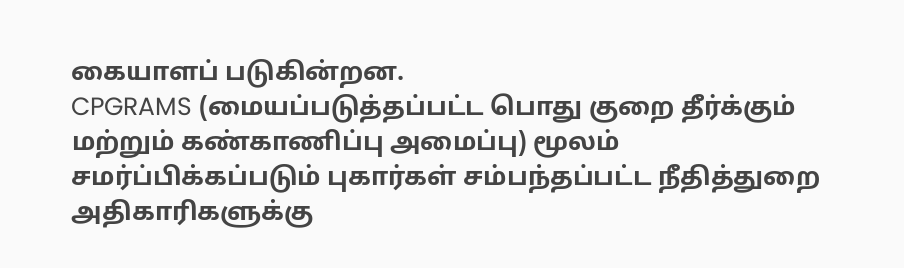கையாளப் படுகின்றன.
CPGRAMS (மையப்படுத்தப்பட்ட பொது குறை தீர்க்கும் மற்றும் கண்காணிப்பு அமைப்பு) மூலம் சமர்ப்பிக்கப்படும் புகார்கள் சம்பந்தப்பட்ட நீதித்துறை அதிகாரிகளுக்கு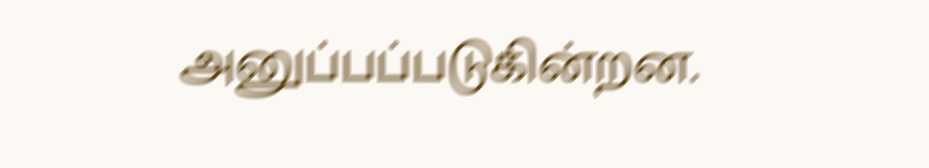அனுப்பப்படுகின்றன.